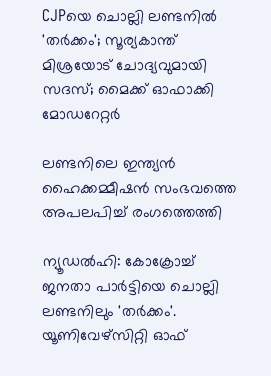CJPയെ ചൊല്ലി ലണ്ടനിൽ 'തർക്കം'; സൂര്യകാന്ത് മിശ്രയോട് ചോദ്യവുമായി സദസ്; മൈക്ക് ഓഫാക്കി മോഡറേറ്റർ

ലണ്ടനിലെ ഇന്ത്യന്‍ ഹൈക്കമ്മീഷന്‍ സംഭവത്തെ അപലപിച്ച് രംഗത്തെത്തി

ന്യൂഡല്‍ഹി: കോക്രോച്ച് ജനതാ പാര്‍ട്ടിയെ ചൊല്ലി ലണ്ടനിലും 'തർക്കം'. യൂണിവേഴ്‌സിറ്റി ഓഫ്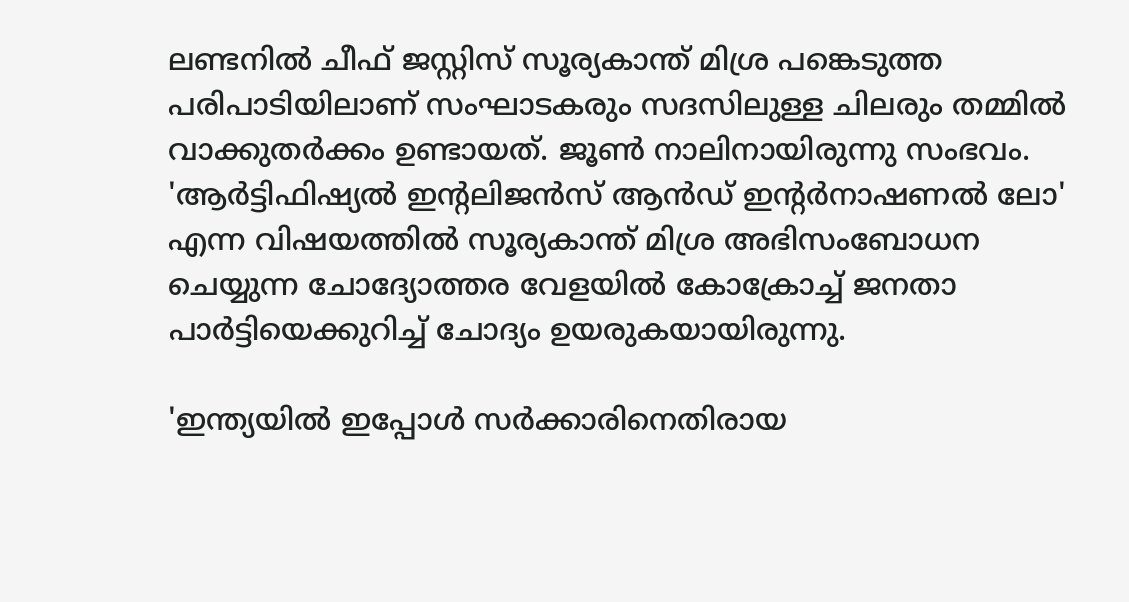ലണ്ടനില്‍ ചീഫ് ജസ്റ്റിസ് സൂര്യകാന്ത് മിശ്ര പങ്കെടുത്ത പരിപാടിയിലാണ് സംഘാടകരും സദസിലുള്ള ചിലരും തമ്മില്‍ വാക്കുതര്‍ക്കം ഉണ്ടായത്. ജൂണ്‍ നാലിനായിരുന്നു സംഭവം. 'ആര്‍ട്ടിഫിഷ്യല്‍ ഇന്റലിജന്‍സ് ആന്‍ഡ് ഇന്റര്‍നാഷണല്‍ ലോ' എന്ന വിഷയത്തില്‍ സൂര്യകാന്ത് മിശ്ര അഭിസംബോധന ചെയ്യുന്ന ചോദ്യോത്തര വേളയില്‍ കോക്രോച്ച് ജനതാ പാര്‍ട്ടിയെക്കുറിച്ച് ചോദ്യം ഉയരുകയായിരുന്നു.

'ഇന്ത്യയില്‍ ഇപ്പോള്‍ സര്‍ക്കാരിനെതിരായ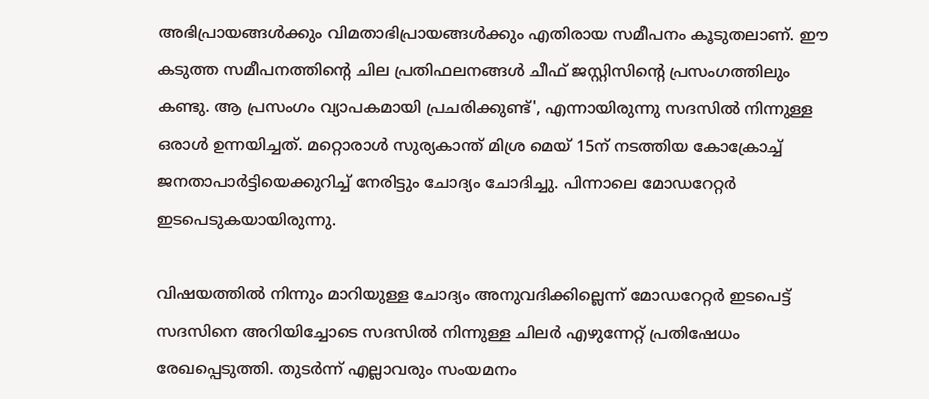അഭിപ്രായങ്ങള്‍ക്കും വിമതാഭിപ്രായങ്ങള്‍ക്കും എതിരായ സമീപനം കൂടുതലാണ്. ഈ കടുത്ത സമീപനത്തിന്റെ ചില പ്രതിഫലനങ്ങള്‍ ചീഫ് ജസ്റ്റിസിൻ്റെ പ്രസംഗത്തിലും കണ്ടു. ആ പ്രസംഗം വ്യാപകമായി പ്രചരിക്കുണ്ട്', എന്നായിരുന്നു സദസില്‍ നിന്നുള്ള ഒരാള്‍ ഉന്നയിച്ചത്. മറ്റൊരാള്‍ സുര്യകാന്ത് മിശ്ര മെയ് 15ന് നടത്തിയ കോക്രോച്ച് ജനതാപാര്‍ട്ടിയെക്കുറിച്ച് നേരിട്ടും ചോദ്യം ചോദിച്ചു. പിന്നാലെ മോഡറേറ്റര്‍ ഇടപെടുകയായിരുന്നു.

വിഷയത്തില്‍ നിന്നും മാറിയുള്ള ചോദ്യം അനുവദിക്കില്ലെന്ന് മോഡറേറ്റര്‍ ഇടപെട്ട് സദസിനെ അറിയിച്ചോടെ സദസില്‍ നിന്നുള്ള ചിലര്‍ എഴുന്നേറ്റ് പ്രതിഷേധം രേഖപ്പെടുത്തി. തുടര്‍ന്ന് എല്ലാവരും സംയമനം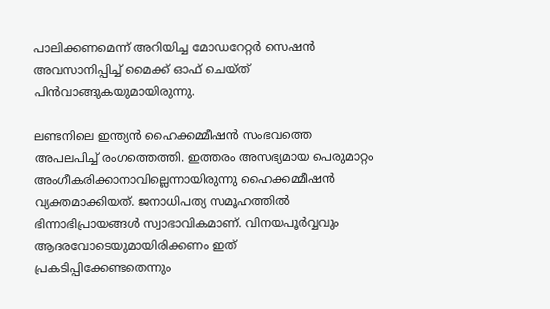പാലിക്കണമെന്ന് അറിയിച്ച മോഡറേറ്റര്‍ സെഷന്‍ അവസാനിപ്പിച്ച് മൈക്ക് ഓഫ് ചെയ്ത് പിന്‍വാങ്ങുകയുമായിരുന്നു.

ലണ്ടനിലെ ഇന്ത്യന്‍ ഹൈക്കമ്മീഷന്‍ സംഭവത്തെ അപലപിച്ച് രംഗത്തെത്തി. ഇത്തരം അസഭ്യമായ പെരുമാറ്റം അംഗീകരിക്കാനാവില്ലെന്നായിരുന്നു ഹൈക്കമ്മീഷന്‍ വ്യക്തമാക്കിയത്. ജനാധിപത്യ സമൂഹത്തില്‍ ഭിന്നാഭിപ്രായങ്ങള്‍ സ്വാഭാവികമാണ്. വിനയപൂര്‍വ്വവും ആദരവോടെയുമായിരിക്കണം ഇത് പ്രകടിപ്പിക്കേണ്ടതെന്നും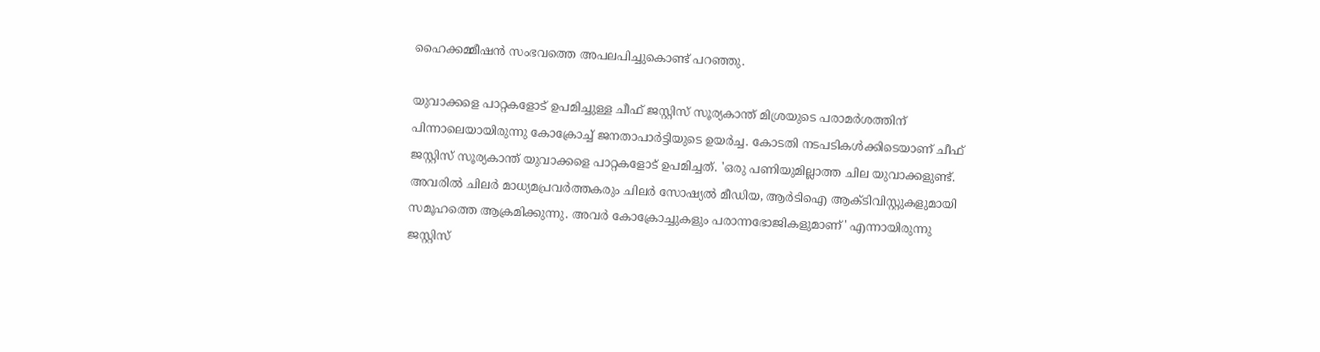ഹൈക്കമ്മീഷന്‍ സംഭവത്തെ അപലപിച്ചുകൊണ്ട് പറഞ്ഞു.

യുവാക്കളെ പാറ്റകളോട് ഉപമിച്ചുള്ള ചീഫ് ജസ്റ്റിസ് സൂര്യകാന്ത് മിശ്രയുടെ പരാമര്‍ശത്തിന് പിന്നാലെയായിരുന്നു കോക്രോച്ച് ജനതാപാര്‍ട്ടിയുടെ ഉയര്‍ച്ച. കോടതി നടപടികള്‍ക്കിടെയാണ് ചീഫ് ജസ്റ്റിസ് സൂര്യകാന്ത് യുവാക്കളെ പാറ്റകളോട് ഉപമിച്ചത്. 'ഒരു പണിയുമില്ലാത്ത ചില യുവാക്കളുണ്ട്. അവരില്‍ ചിലര്‍ മാധ്യമപ്രവര്‍ത്തകരും ചിലര്‍ സോഷ്യല്‍ മീഡിയ, ആര്‍ടിഐ ആക്ടിവിസ്റ്റുകളുമായി സമൂഹത്തെ ആക്രമിക്കുന്നു. അവര്‍ കോക്രോച്ചുകളും പരാന്നഭോജികളുമാണ്' എന്നായിരുന്നു ജസ്റ്റിസ്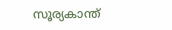സൂര്യകാന്ത്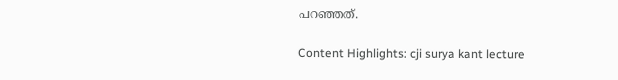പറഞ്ഞത്.

Content Highlights: cji surya kant lecture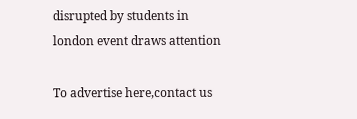disrupted by students in london event draws attention

To advertise here,contact us